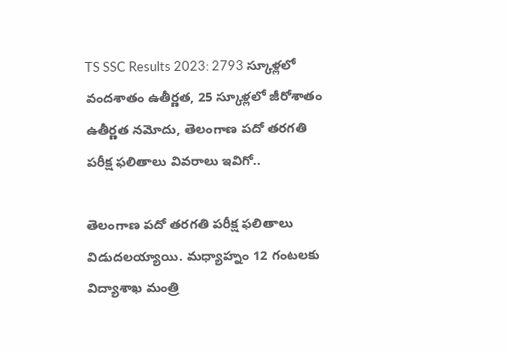TS SSC Results 2023: 2793 స్కూళ్లలో వందశాతం ఉతీర్ణత, 25 స్కూళ్లలో జీరోశాతం ఉతీర్ణత నమోదు, తెలంగాణ పదో తరగతి పరీక్ష ఫలితాలు వివరాలు ఇవిగో..

తెలంగాణ పదో తరగతి పరీక్ష ఫలితాలు విడుదలయ్యాయి. మధ్యాహ్నం 12 గంటలకు విద్యాశాఖ మంత్రి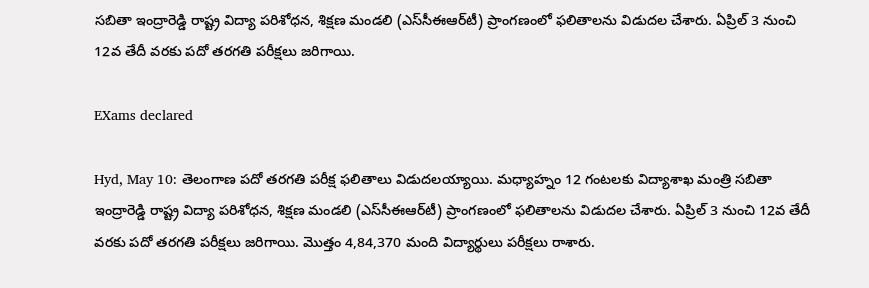సబితా ఇంద్రారెడ్డి రాష్ట్ర విద్యా పరిశోధన, శిక్షణ మండలి (ఎస్‌సీఈఆర్‌టీ) ప్రాంగణంలో ఫలితాలను విడుదల చేశారు. ఏప్రిల్ 3 నుంచి 12వ తేదీ వరకు పదో తరగతి పరీక్షలు జరిగాయి.

EXams declared

Hyd, May 10: తెలంగాణ పదో తరగతి పరీక్ష ఫలితాలు విడుదలయ్యాయి. మధ్యాహ్నం 12 గంటలకు విద్యాశాఖ మంత్రి సబితా ఇంద్రారెడ్డి రాష్ట్ర విద్యా పరిశోధన, శిక్షణ మండలి (ఎస్‌సీఈఆర్‌టీ) ప్రాంగణంలో ఫలితాలను విడుదల చేశారు. ఏప్రిల్ 3 నుంచి 12వ తేదీ వరకు పదో తరగతి పరీక్షలు జరిగాయి. మొత్తం 4,84,370 మంది విద్యార్థులు పరీక్షలు రాశారు.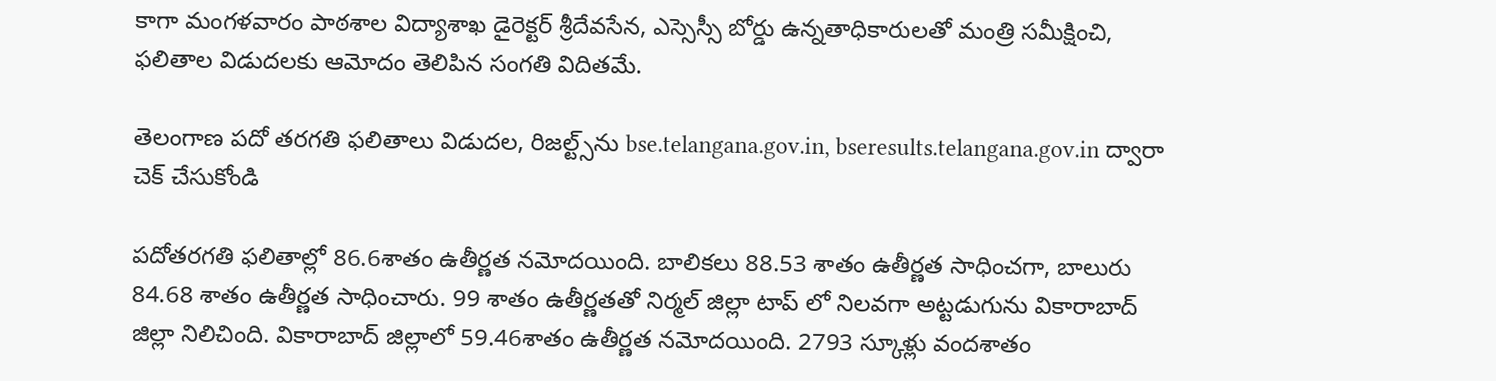కాగా మంగళవారం పాఠశాల విద్యాశాఖ డైరెక్టర్‌ శ్రీదేవసేన, ఎస్సెస్సీ బోర్డు ఉన్నతాధికారులతో మంత్రి సమీక్షించి, ఫలితాల విడుదలకు ఆమోదం తెలిపిన సంగతి విదితమే.

తెలంగాణ పదో తరగతి ఫలితాలు విడుదల, రిజల్ట్స్‌ను bse.telangana.gov.in, bseresults.telangana.gov.in ద్వారా చెక్ చేసుకోండి

పదోతరగతి ఫలితాల్లో 86.6శాతం ఉతీర్ణత నమోదయింది. బాలికలు 88.53 శాతం ఉతీర్ణత సాధించగా, బాలురు 84.68 శాతం ఉతీర్ణత సాధించారు. 99 శాతం ఉతీర్ణతతో నిర్మల్ జిల్లా టాప్ లో నిలవగా అట్టడుగును వికారాబాద్ జిల్లా నిలిచింది. వికారాబాద్ జిల్లాలో 59.46శాతం ఉతీర్ణత నమోదయింది. 2793 స్కూళ్లు వందశాతం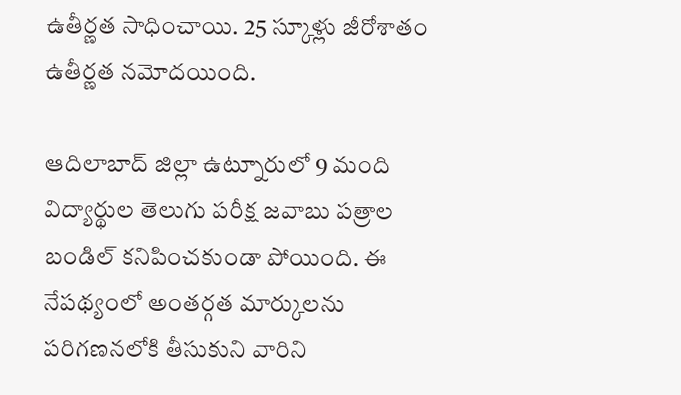ఉతీర్ణత సాధించాయి. 25 స్కూళ్లు జీరోశాతం ఉతీర్ణత నమోదయింది.

ఆదిలాబాద్ జిల్లా ఉట్నూరులో 9 మంది విద్యార్థుల తెలుగు పరీక్ష జవాబు పత్రాల బండిల్ కనిపించకుండా పోయింది. ఈ నేపథ్యంలో అంతర్గత మార్కులను పరిగణనలోకి తీసుకుని వారిని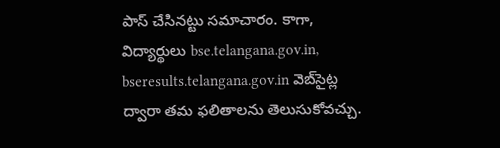పాస్ చేసినట్టు సమాచారం. కాగా, విద్యార్థులు bse.telangana.gov.in, bseresults.telangana.gov.in వెబ్‌సైట్ల ద్వారా తమ ఫలితాలను తెలుసుకోవచ్చు.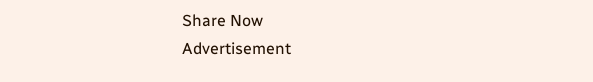Share Now
Advertisement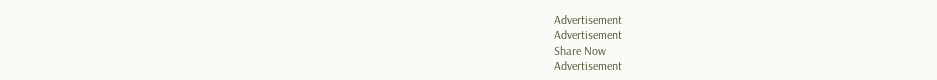Advertisement
Advertisement
Share Now
Advertisement